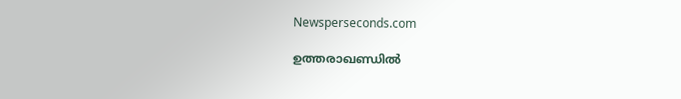Newsperseconds.com

ഉത്തരാഖണ്ഡില്‍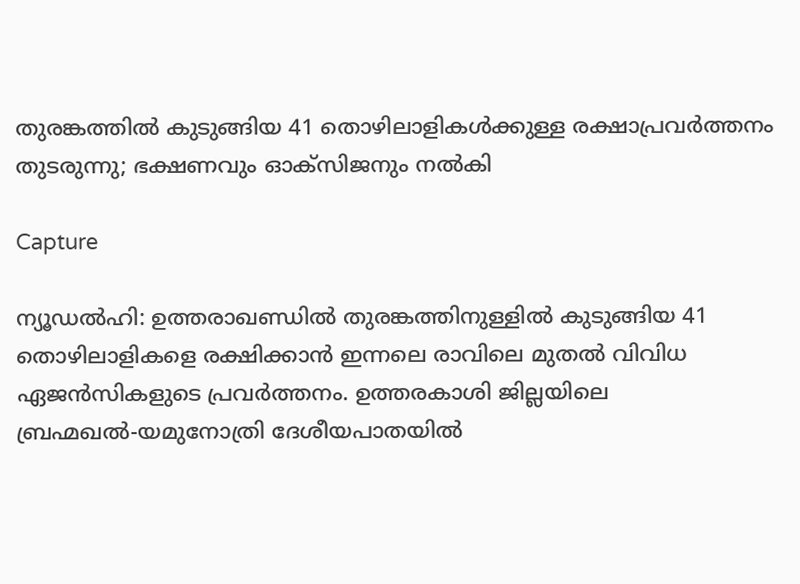തുരങ്കത്തില്‍ കുടുങ്ങിയ 41 തൊഴിലാളികള്‍ക്കുള്ള രക്ഷാപ്രവര്‍ത്തനം തുടരുന്നു; ഭക്ഷണവും ഓക്സിജനും നല്‍കി

Capture

ന്യൂഡല്‍ഹി: ഉത്തരാഖണ്ഡില്‍ തുരങ്കത്തിനുള്ളില്‍ കുടുങ്ങിയ 41 തൊഴിലാളികളെ രക്ഷിക്കാന്‍ ഇന്നലെ രാവിലെ മുതല്‍ വിവിധ ഏജന്‍സികളുടെ പ്രവര്‍ത്തനം. ഉത്തരകാശി ജില്ലയിലെ ബ്രഹ്മഖല്‍-യമുനോത്രി ദേശീയപാതയില്‍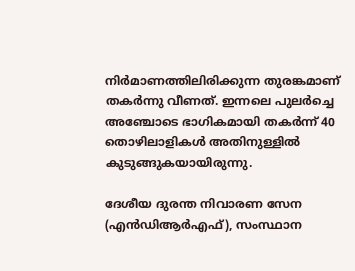നിര്‍മാണത്തിലിരിക്കുന്ന തുരങ്കമാണ് തകര്‍ന്നു വീണത്. ഇന്നലെ പുലര്‍ച്ചെ അഞ്ചോടെ ഭാഗികമായി തകര്‍ന്ന് 40 തൊഴിലാളികള്‍ അതിനുള്ളില്‍ കുടുങ്ങുകയായിരുന്നു.

ദേശീയ ദുരന്ത നിവാരണ സേന (എന്‍ഡിആര്‍എഫ്), സംസ്ഥാന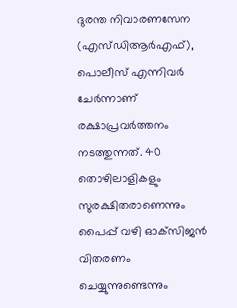ദുരന്ത നിവാരണസേന (എസ്ഡിആര്‍എഫ്), പൊലീസ് എന്നിവര്‍ ചേര്‍ന്നാണ് രക്ഷാപ്രവര്‍ത്തനം നടത്തുന്നത്. 40 തൊഴിലാളികളും സുരക്ഷിതരാണെന്നും പൈപ്പ് വഴി ഓക്‌സിജന്‍ വിതരണം ചെയ്യുന്നുണ്ടെന്നും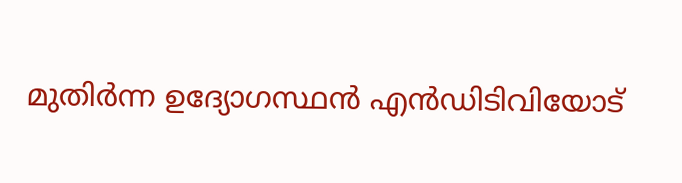മുതിര്‍ന്ന ഉദ്യോഗസ്ഥന്‍ എന്‍ഡിടിവിയോട്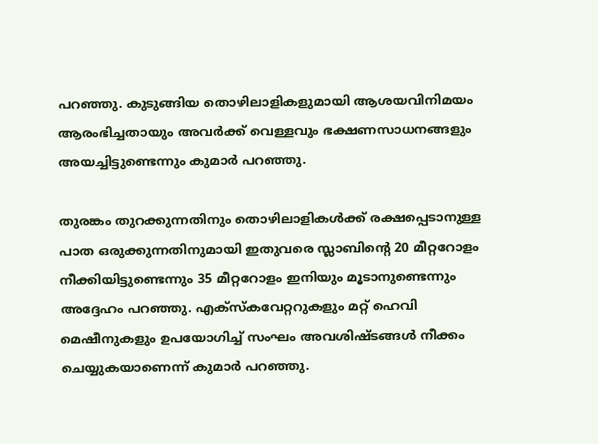പറഞ്ഞു. കുടുങ്ങിയ തൊഴിലാളികളുമായി ആശയവിനിമയം ആരംഭിച്ചതായും അവര്‍ക്ക് വെള്ളവും ഭക്ഷണസാധനങ്ങളും അയച്ചിട്ടുണ്ടെന്നും കുമാര്‍ പറഞ്ഞു.

തുരങ്കം തുറക്കുന്നതിനും തൊഴിലാളികള്‍ക്ക് രക്ഷപ്പെടാനുള്ള പാത ഒരുക്കുന്നതിനുമായി ഇതുവരെ സ്ലാബിന്റെ 20 മീറ്ററോളം നീക്കിയിട്ടുണ്ടെന്നും 35 മീറ്ററോളം ഇനിയും മൂടാനുണ്ടെന്നും അദ്ദേഹം പറഞ്ഞു. എക്സ്‌കവേറ്ററുകളും മറ്റ് ഹെവി മെഷീനുകളും ഉപയോഗിച്ച് സംഘം അവശിഷ്ടങ്ങള്‍ നീക്കം ചെയ്യുകയാണെന്ന് കുമാര്‍ പറഞ്ഞു.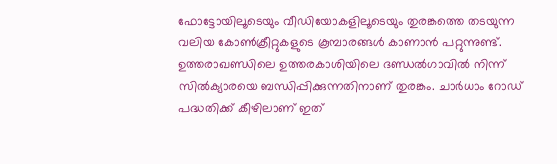ഫോട്ടോയിലൂടെയും വീഡിയോകളിലൂടെയും തുരങ്കത്തെ തടയുന്ന വലിയ കോണ്‍ക്രീറ്റുകളുടെ കൂമ്പാരങ്ങള്‍ കാണാന്‍ പറ്റുന്നുണ്ട്. ഉത്തരാഖണ്ഡിലെ ഉത്തരകാശിയിലെ ദണ്ഡല്‍ഗാവില്‍ നിന്ന് സില്‍ക്യാരയെ ബന്ധിപ്പിക്കുന്നതിനാണ് തുരങ്കം. ചാര്‍ധാം റോഡ് പദ്ധതിക്ക് കീഴിലാണ് ഇത്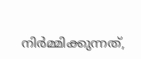നിര്‍മ്മിക്കുന്നത്,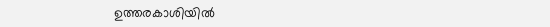ഉത്തരകാശിയില്‍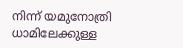നിന്ന് യമുനോത്രി ധാമിലേക്കുള്ള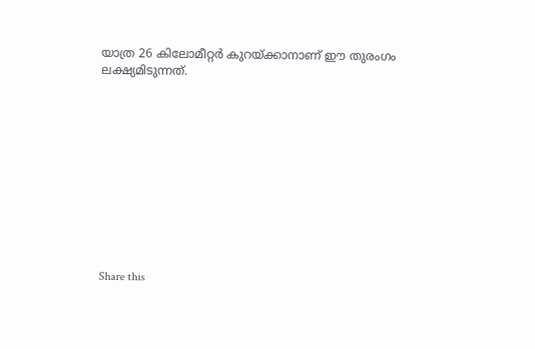യാത്ര 26 കിലോമീറ്റര്‍ കുറയ്ക്കാനാണ് ഈ തുരംഗം ലക്ഷ്യമിടുന്നത്.











Share this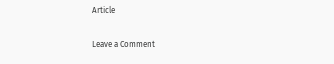Article

Leave a Comment